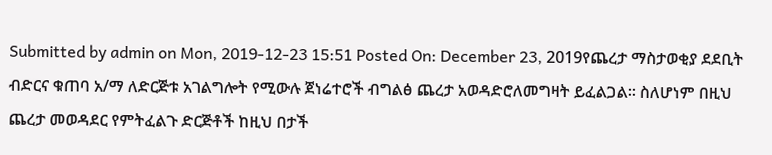Submitted by admin on Mon, 2019-12-23 15:51 Posted On: December 23, 2019የጨረታ ማስታወቂያ ደደቢት ብድርና ቁጠባ አ/ማ ለድርጅቱ አገልግሎት የሚውሉ ጀነሬተሮች ብግልፅ ጨረታ አወዳድሮለመግዛት ይፈልጋል፡፡ ስለሆነም በዚህ ጨረታ መወዳደር የምትፈልጉ ድርጅቶች ከዚህ በታች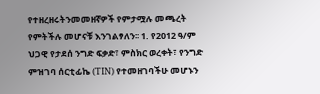የተዘረዘሩትንመመዘኛዎች የምታሟሉ መጫረት የምትችሉ መሆናቹ እንገልፃለን፡፡ 1. የ2012 ዓ/ም ህጋዊ የታደሰ ንግድ ፍቃድ፣ ምስክር ወረቀት፣ የንግድ ምዝገባ ሰርቲፊኬ (TIN) የተመዘገባችሁ መሆኑን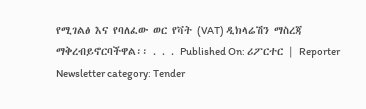የሚገልፅ እና የባለፈው ወር የቫት (VAT) ዲክላሬሽን ማስረጃ ማቅረብይኖርባችዋል፡፡ . . . Published On: ሪፖርተር | Reporter Newsletter category: Tender